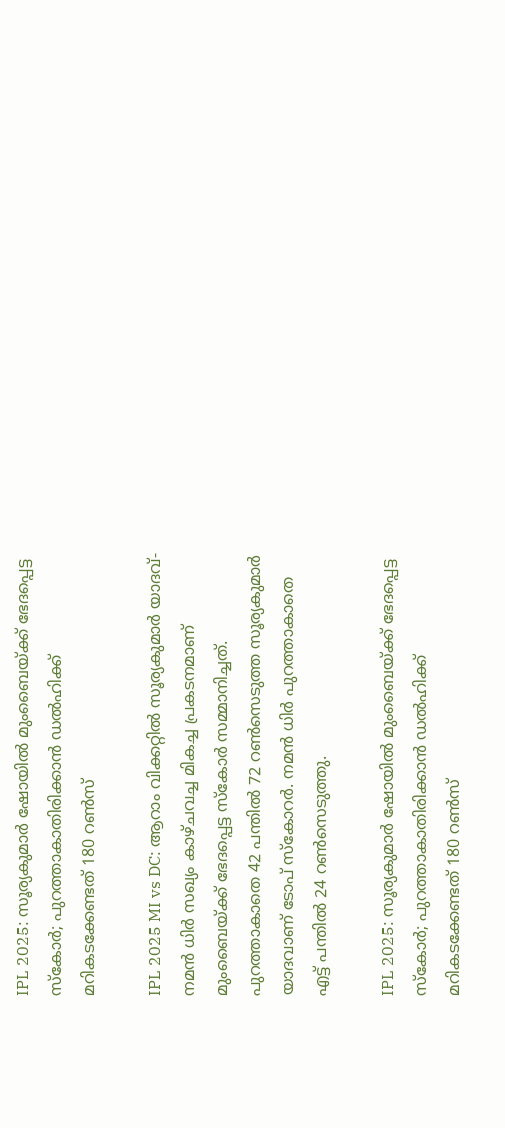IPL 2025: സൂര്യകുമാര്‍ ഷോയില്‍ മുംബൈയ്ക്ക് ഭേദപ്പെട്ട സ്‌കോര്‍; പുറത്താകാതിരിക്കാന്‍ ഡല്‍ഹിക്ക് മറികടക്കേണ്ടത് 180 റണ്‍സ്‌

IPL 2025 MI vs DC: ആറാം വിക്കറ്റില്‍ സൂര്യകുമാര്‍ യാദവ്-നമന്‍ ധിര്‍ സഖ്യം കാഴ്ചവച്ച മികച്ച പ്രകടനമാണ് മുംബൈയ്ക്ക് ഭേദപ്പെട്ട സ്‌കോര്‍ സമ്മാനിച്ചത്. പുറത്താകാതെ 42 പന്തില്‍ 72 റണ്‍സെടുത്ത സൂര്യകുമാര്‍ യാദവാണ് ടോപ് സ്‌കോറര്‍. നമന്‍ ധിര്‍ പുറത്താകാതെ എട്ട് പന്തില്‍ 24 റണ്‍സെടുത്തു.

IPL 2025: സൂര്യകുമാര്‍ ഷോയില്‍ മുംബൈയ്ക്ക് ഭേദപ്പെട്ട സ്‌കോര്‍; പുറത്താകാതിരിക്കാന്‍ ഡല്‍ഹിക്ക് മറികടക്കേണ്ടത് 180 റണ്‍സ്‌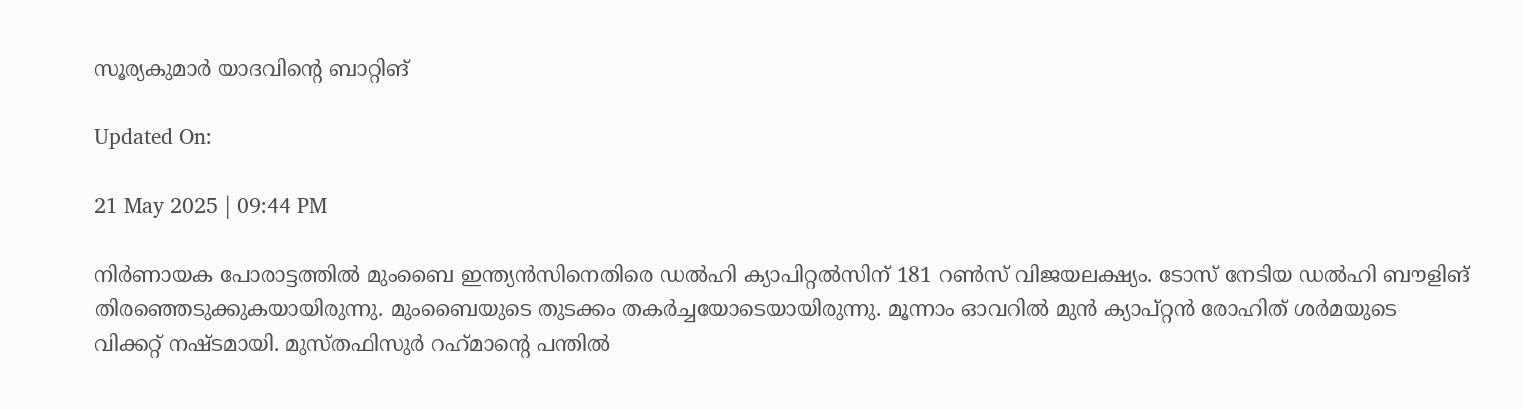സൂര്യകുമാര്‍ യാദവിന്റെ ബാറ്റിങ്‌

Updated On:

21 May 2025 | 09:44 PM

നിര്‍ണായക പോരാട്ടത്തില്‍ മുംബൈ ഇന്ത്യന്‍സിനെതിരെ ഡല്‍ഹി ക്യാപിറ്റല്‍സിന് 181 റണ്‍സ് വിജയലക്ഷ്യം. ടോസ് നേടിയ ഡല്‍ഹി ബൗളിങ് തിരഞ്ഞെടുക്കുകയായിരുന്നു. മുംബൈയുടെ തുടക്കം തകര്‍ച്ചയോടെയായിരുന്നു. മൂന്നാം ഓവറില്‍ മുന്‍ ക്യാപ്റ്റന്‍ രോഹിത് ശര്‍മയുടെ വിക്കറ്റ് നഷ്ടമായി. മുസ്തഫിസുര്‍ റഹ്‌മാന്റെ പന്തില്‍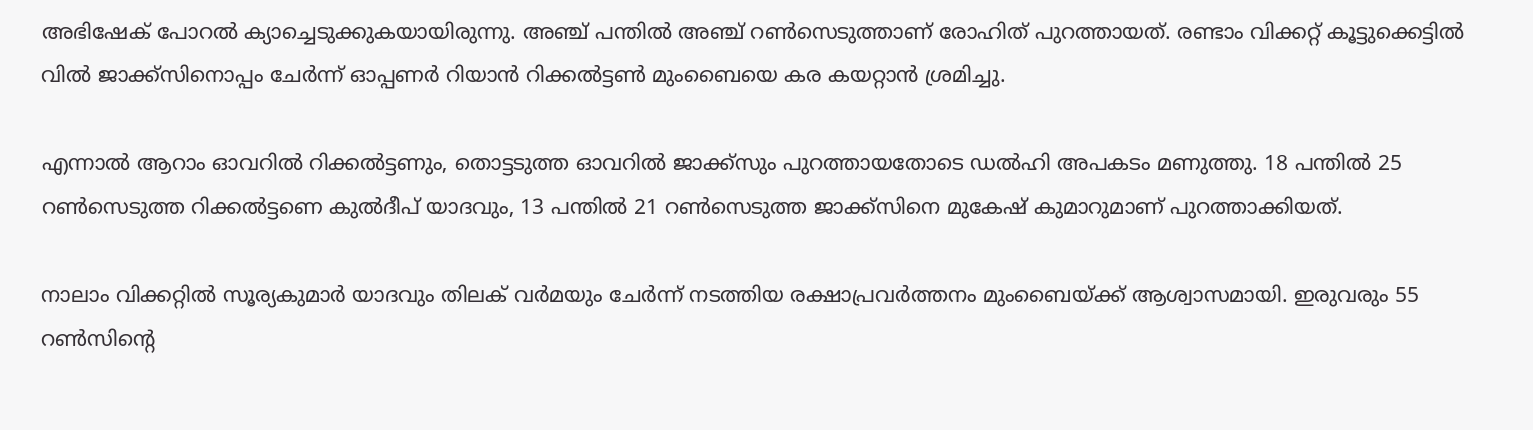അഭിഷേക് പോറല്‍ ക്യാച്ചെടുക്കുകയായിരുന്നു. അഞ്ച് പന്തില്‍ അഞ്ച് റണ്‍സെടുത്താണ് രോഹിത് പുറത്തായത്. രണ്ടാം വിക്കറ്റ് കൂട്ടുക്കെട്ടില്‍ വില്‍ ജാക്ക്‌സിനൊപ്പം ചേര്‍ന്ന് ഓപ്പണര്‍ റിയാന്‍ റിക്കല്‍ട്ടണ്‍ മുംബൈയെ കര കയറ്റാന്‍ ശ്രമിച്ചു.

എന്നാല്‍ ആറാം ഓവറില്‍ റിക്കല്‍ട്ടണും, തൊട്ടടുത്ത ഓവറില്‍ ജാക്ക്‌സും പുറത്തായതോടെ ഡല്‍ഹി അപകടം മണുത്തു. 18 പന്തില്‍ 25 റണ്‍സെടുത്ത റിക്കല്‍ട്ടണെ കുല്‍ദീപ് യാദവും, 13 പന്തില്‍ 21 റണ്‍സെടുത്ത ജാക്ക്‌സിനെ മുകേഷ് കുമാറുമാണ് പുറത്താക്കിയത്.

നാലാം വിക്കറ്റില്‍ സൂര്യകുമാര്‍ യാദവും തിലക് വര്‍മയും ചേര്‍ന്ന് നടത്തിയ രക്ഷാപ്രവര്‍ത്തനം മുംബൈയ്ക്ക് ആശ്വാസമായി. ഇരുവരും 55 റണ്‍സിന്റെ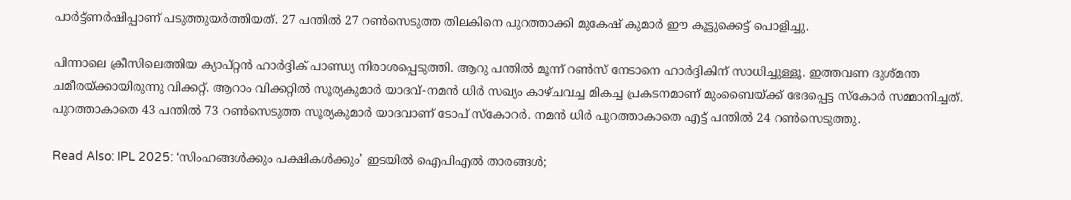പാര്‍ട്ട്ണര്‍ഷിപ്പാണ് പടുത്തുയര്‍ത്തിയത്. 27 പന്തില്‍ 27 റണ്‍സെടുത്ത തിലകിനെ പുറത്താക്കി മുകേഷ് കുമാര്‍ ഈ കൂട്ടുക്കെട്ട് പൊളിച്ചു.

പിന്നാലെ ക്രീസിലെത്തിയ ക്യാപ്റ്റന്‍ ഹാര്‍ദ്ദിക് പാണ്ഡ്യ നിരാശപ്പെടുത്തി. ആറു പന്തില്‍ മൂന്ന് റണ്‍സ് നേടാനെ ഹാര്‍ദ്ദികിന് സാധിച്ചുള്ളൂ. ഇത്തവണ ദുശ്മന്ത ചമീരയ്ക്കായിരുന്നു വിക്കറ്റ്. ആറാം വിക്കറ്റില്‍ സൂര്യകുമാര്‍ യാദവ്-നമന്‍ ധിര്‍ സഖ്യം കാഴ്ചവച്ച മികച്ച പ്രകടനമാണ് മുംബൈയ്ക്ക് ഭേദപ്പെട്ട സ്‌കോര്‍ സമ്മാനിച്ചത്. പുറത്താകാതെ 43 പന്തില്‍ 73 റണ്‍സെടുത്ത സൂര്യകുമാര്‍ യാദവാണ് ടോപ് സ്‌കോറര്‍. നമന്‍ ധിര്‍ പുറത്താകാതെ എട്ട് പന്തില്‍ 24 റണ്‍സെടുത്തു.

Read Also: IPL 2025: ‘സിംഹങ്ങള്‍ക്കും പക്ഷികള്‍ക്കും’ ഇടയില്‍ ഐപിഎല്‍ താരങ്ങള്‍;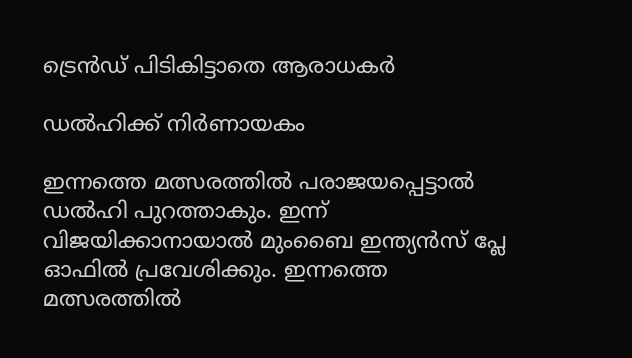ട്രെന്‍ഡ് പിടികിട്ടാതെ ആരാധകര്‍

ഡല്‍ഹിക്ക് നിര്‍ണായകം

ഇന്നത്തെ മത്സരത്തില്‍ പരാജയപ്പെട്ടാല്‍ ഡല്‍ഹി പുറത്താകും. ഇന്ന് വിജയിക്കാനായാല്‍ മുംബൈ ഇന്ത്യന്‍സ് പ്ലേ ഓഫില്‍ പ്രവേശിക്കും. ഇന്നത്തെ മത്സരത്തില്‍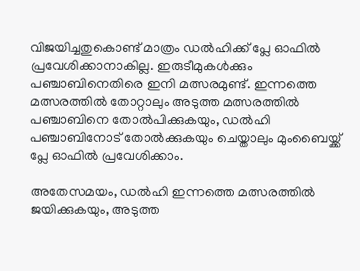വിജയിച്ചതുകൊണ്ട് മാത്രം ഡല്‍ഹിക്ക് പ്ലേ ഓഫില്‍ പ്രവേശിക്കാനാകില്ല. ഇരുടീമുകള്‍ക്കും പഞ്ചാബിനെതിരെ ഇനി മത്സരമുണ്ട്. ഇന്നത്തെ മത്സരത്തില്‍ തോറ്റാലും അടുത്ത മത്സരത്തില്‍ പഞ്ചാബിനെ തോല്‍പിക്കുകയും, ഡല്‍ഹി പഞ്ചാബിനോട് തോല്‍ക്കുകയും ചെയ്താലും മുംബൈയ്ക്ക് പ്ലേ ഓഫില്‍ പ്രവേശിക്കാം.

അതേസമയം, ഡല്‍ഹി ഇന്നത്തെ മത്സരത്തില്‍ ജയിക്കുകയും, അടുത്ത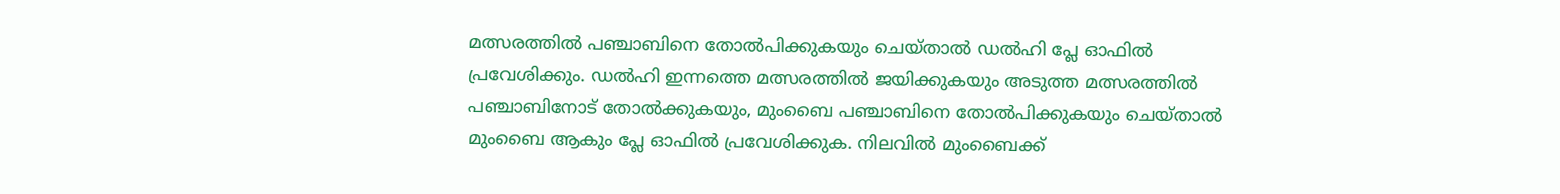മത്സരത്തില്‍ പഞ്ചാബിനെ തോല്‍പിക്കുകയും ചെയ്താല്‍ ഡല്‍ഹി പ്ലേ ഓഫില്‍ പ്രവേശിക്കും. ഡല്‍ഹി ഇന്നത്തെ മത്സരത്തില്‍ ജയിക്കുകയും അടുത്ത മത്സരത്തില്‍ പഞ്ചാബിനോട് തോല്‍ക്കുകയും, മുംബൈ പഞ്ചാബിനെ തോല്‍പിക്കുകയും ചെയ്താല്‍ മുംബൈ ആകും പ്ലേ ഓഫില്‍ പ്രവേശിക്കുക. നിലവില്‍ മുംബൈക്ക്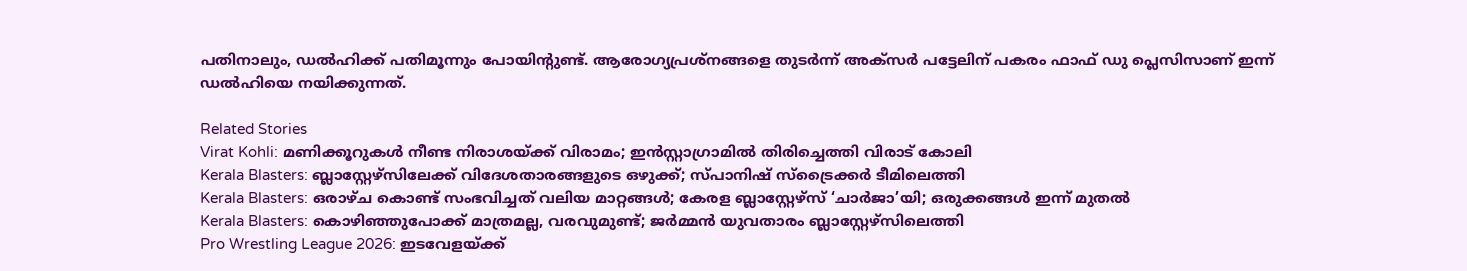പതിനാലും, ഡല്‍ഹിക്ക് പതിമൂന്നും പോയിന്റുണ്ട്. ആരോഗ്യപ്രശ്‌നങ്ങളെ തുടര്‍ന്ന് അക്‌സര്‍ പട്ടേലിന് പകരം ഫാഫ് ഡു പ്ലെസിസാണ് ഇന്ന് ഡല്‍ഹിയെ നയിക്കുന്നത്.

Related Stories
Virat Kohli: മണിക്കൂറുകൾ നീണ്ട നിരാശയ്ക്ക് വിരാമം; ഇൻസ്റ്റാഗ്രാമിൽ തിരിച്ചെത്തി വിരാട് കോലി
Kerala Blasters: ബ്ലാസ്റ്റേഴ്സിലേക്ക് വിദേശതാരങ്ങളുടെ ഒഴുക്ക്; സ്പാനിഷ് സ്ട്രൈക്കർ ടീമിലെത്തി
Kerala Blasters: ഒരാഴ്ച കൊണ്ട് സംഭവിച്ചത് വലിയ മാറ്റങ്ങള്‍; കേരള ബ്ലാസ്റ്റേഴ്‌സ് ‘ചാര്‍ജാ’യി; ഒരുക്കങ്ങൾ ഇന്ന് മുതല്‍
Kerala Blasters: കൊഴിഞ്ഞുപോക്ക് മാത്രമല്ല, വരവുമുണ്ട്; ജർമ്മൻ യുവതാരം ബ്ലാസ്റ്റേഴ്സിലെത്തി
Pro Wrestling League 2026: ഇടവേളയ്ക്ക്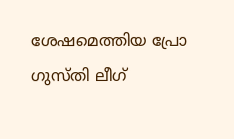ശേഷമെത്തിയ പ്രോ ഗുസ്തി ലീഗ്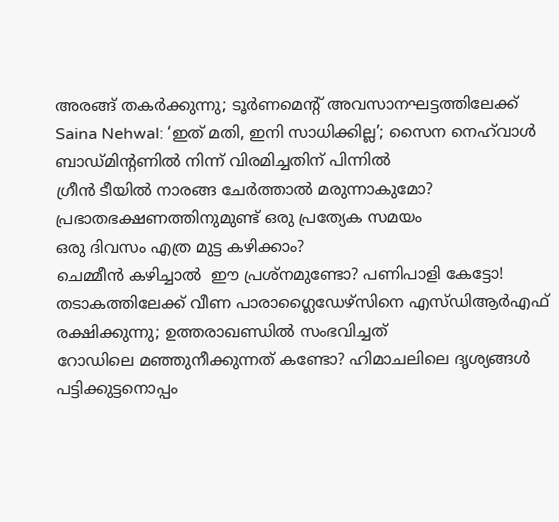അരങ്ങ് തകർക്കുന്നു; ടൂർണമെൻ്റ് അവസാനഘട്ടത്തിലേക്ക്
Saina Nehwal: ‘ഇത് മതി, ഇനി സാധിക്കില്ല’; സൈന നെഹ്‌വാള്‍ ബാഡ്മിന്റണില്‍ നിന്ന് വിരമിച്ചതിന് പിന്നില്‍
ഗ്രീൻ ടീയിൽ നാരങ്ങ ചേർത്താൽ മരുന്നാകുമോ?
പ്രഭാതഭക്ഷണത്തിനുമുണ്ട് ഒരു പ്രത്യേക സമയം
ഒരു ദിവസം എത്ര മുട്ട കഴിക്കാം?
ചെമ്മീന്‍ കഴിച്ചാല്‍  ഈ പ്രശ്‌നമുണ്ടോ? പണിപാളി കേട്ടോ!
തടാകത്തിലേക്ക് വീണ പാരാഗ്ലൈഡേഴ്‌സിനെ എസ്ഡിആര്‍എഫ് രക്ഷിക്കുന്നു; ഉത്തരാഖണ്ഡില്‍ സംഭവിച്ചത്‌
റോഡിലെ മഞ്ഞുനീക്കുന്നത് കണ്ടോ? ഹിമാചലിലെ ദൃശ്യങ്ങള്‍
പട്ടിക്കുട്ടനൊപ്പം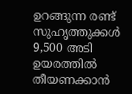ഉറങ്ങുന്ന രണ്ട് സുഹൃത്തുക്കൾ
9,500 അടി ഉയരത്തിൽ തീയണക്കാൻ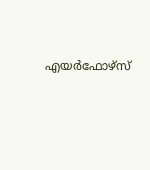എയർഫോഴ്സ്